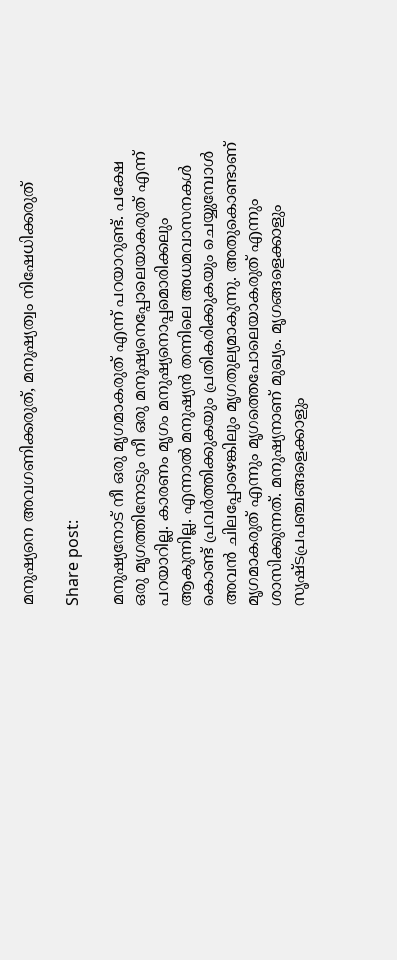മനുഷ്യനെ അവഗണിക്കരുത്, മനുഷ്യത്വം നിഷേധിക്കരുത്

Share post:

മനുഷ്യനോട് നീ ഒരു മൃഗമാകരുത് എന്ന് പറയാറുണ്ട്. പക്ഷേ ഒരു മൃഗത്തിനോടും നീ ഒരു മനുഷ്യനെപ്പോലെയാകരുത് എന്ന് പറയാറില്ല. കാരണം മൃഗം മനുഷ്യനൊപ്പമൊരിക്കലും ആകുന്നില്ല. എന്നാല്‍ മനുഷ്യന്‍ തന്നിലെ അധമവാസനകള്‍ കൊണ്ട് പ്രവര്‍ത്തിക്കുകയും പ്രതികരിക്കുകയും ചെയ്യുമ്പോള്‍ അവന്‍ ചിലപ്പോഴെങ്കിലും മൃഗതുല്യമാകുന്നു. അതുകൊണ്ടാണ് മൃഗമാകരുത് എന്നും മൃഗത്തെപോലെയാകരുത് എന്നും ശാസിക്കുന്നത്. മനുഷ്യനാണ് മുഖ്യം. മൃഗങ്ങളെക്കാളും സൃഷ്ടപ്രപഞ്ചങ്ങളെക്കാളും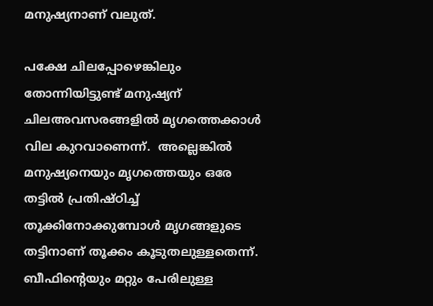മനുഷ്യനാണ് വലുത്.

പക്ഷേ ചിലപ്പോഴെങ്കിലും തോന്നിയിട്ടുണ്ട് മനുഷ്യന് ചിലഅവസരങ്ങളില്‍ മൃഗത്തെക്കാള്‍ വില കുറവാണെന്ന്.  അല്ലെങ്കില്‍ മനുഷ്യനെയും മൃഗത്തെയും ഒരേ തട്ടില്‍ പ്രതിഷ്ഠിച്ച് തൂക്കിനോക്കുമ്പോള്‍ മൃഗങ്ങളുടെ തട്ടിനാണ് തൂക്കം കൂടുതലുള്ളതെന്ന്. ബീഫിന്റെയും മറ്റും പേരിലുള്ള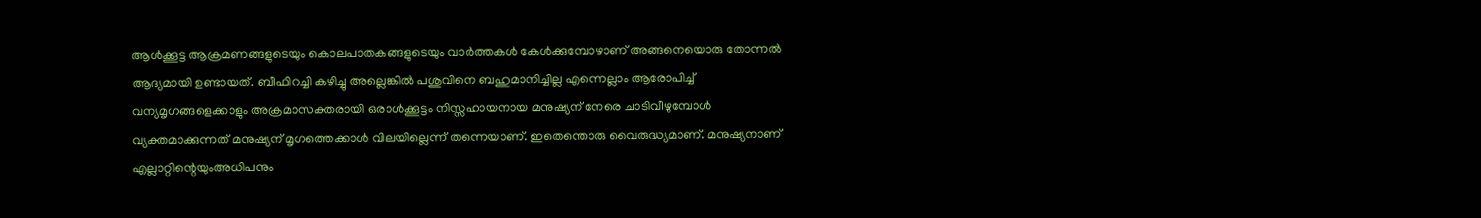ആള്‍ക്കൂട്ട ആക്രമണങ്ങളുടെയും കൊലപാതകങ്ങളുടെയും വാര്‍ത്തകള്‍ കേള്‍ക്കുമ്പോഴാണ് അങ്ങനെയൊരു തോന്നല്‍ ആദ്യമായി ഉണ്ടായത്. ബീഫിറച്ചി കഴിച്ചു അല്ലെങ്കില്‍ പശുവിനെ ബഹുമാനിച്ചില്ല എന്നെല്ലാം ആരോപിച്ച് വന്യമൃഗങ്ങളെക്കാളും അക്രമാസക്തരായി ഒരാള്‍ക്കൂട്ടം നിസ്സഹായനായ മനുഷ്യന് നേരെ ചാടിവീഴുമ്പോള്‍ വ്യക്തമാക്കുന്നത് മനുഷ്യന് മൃഗത്തെക്കാള്‍ വിലയില്ലെന്ന് തന്നെയാണ്. ഇതെന്തൊരു വൈരുദ്ധ്യമാണ്. മനുഷ്യനാണ് എല്ലാറ്റിന്റെയുംഅധിപനും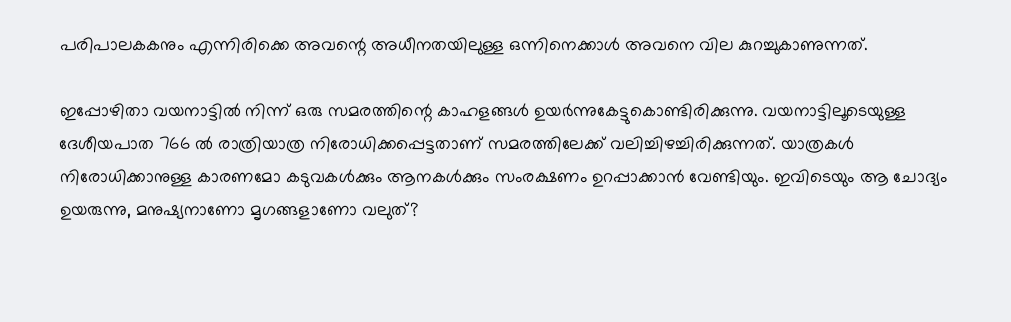പരിപാലകകനും എന്നിരിക്കെ അവന്റെ അധീനതയിലുള്ള ഒന്നിനെക്കാള്‍ അവനെ വില കുറച്ചുകാണുന്നത്.

ഇപ്പോഴിതാ വയനാട്ടില്‍ നിന്ന് ഒരു സമരത്തിന്റെ കാഹളങ്ങള്‍ ഉയര്‍ന്നുകേട്ടുകൊണ്ടിരിക്കുന്നു. വയനാട്ടിലൂടെയുള്ള ദേശീയപാത 766 ല്‍ രാത്രിയാത്ര നിരോധിക്കപ്പെട്ടതാണ് സമരത്തിലേക്ക് വലിച്ചിഴച്ചിരിക്കുന്നത്. യാത്രകള്‍ നിരോധിക്കാനുള്ള കാരണമോ കടുവകള്‍ക്കും ആനകള്‍ക്കും സംരക്ഷണം ഉറപ്പാക്കാന്‍ വേണ്ടിയും. ഇവിടെയും ആ ചോദ്യം ഉയരുന്നു, മനുഷ്യനാണോ മൃഗങ്ങളാണോ വലുത്?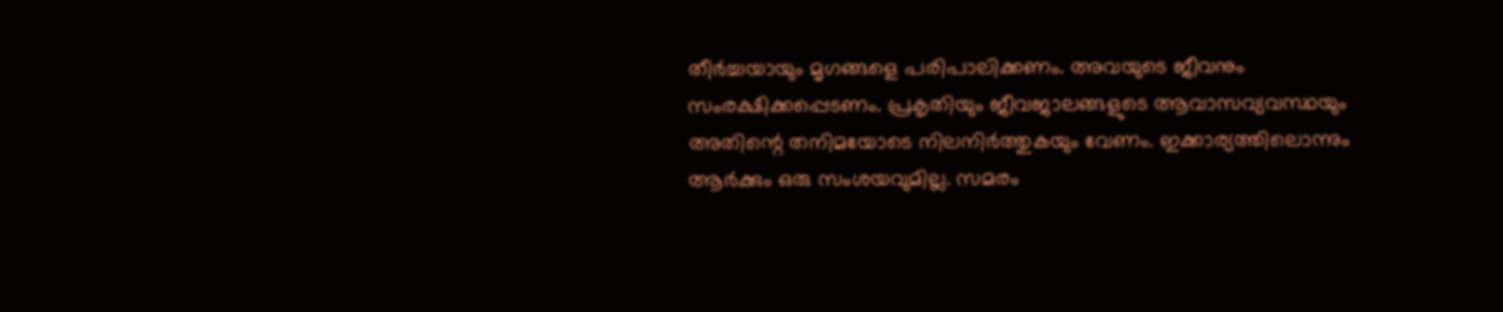തീര്‍ച്ചയായും മൃഗങ്ങളെ പരിപാലിക്കണം. അവയുടെ ജീവനും സംരക്ഷിക്കപ്പെടണം. പ്രകൃതിയും ജീവജാലങ്ങളുടെ ആവാസവ്യവസ്ഥയും അതിന്റെ തനിമയോടെ നിലനിര്‍ത്തുകയും വേണം. ഇക്കാര്യത്തിലൊന്നും ആര്‍ക്കും ഒരു സംശയവുമില്ല. സമരം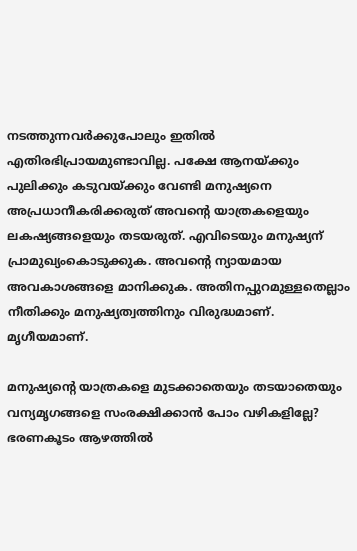നടത്തുന്നവര്‍ക്കുപോലും ഇതില്‍ എതിരഭിപ്രായമുണ്ടാവില്ല. പക്ഷേ ആനയ്ക്കും പുലിക്കും കടുവയ്ക്കും വേണ്ടി മനുഷ്യനെ അപ്രധാനീകരിക്കരുത് അവന്റെ യാത്രകളെയും ലകഷ്യങ്ങളെയും തടയരുത്. എവിടെയും മനുഷ്യന് പ്രാമുഖ്യംകൊടുക്കുക. അവന്റെ ന്യായമായ അവകാശങ്ങളെ മാനിക്കുക. അതിനപ്പുറമുള്ളതെല്ലാം  നീതിക്കും മനുഷ്യത്വത്തിനും വിരുദ്ധമാണ്. മൃഗീയമാണ്.

മനുഷ്യന്റെ യാത്രകളെ മുടക്കാതെയും തടയാതെയും വന്യമൃഗങ്ങളെ സംരക്ഷിക്കാന്‍ പോം വഴികളില്ലേ? ഭരണകൂടം ആഴത്തില്‍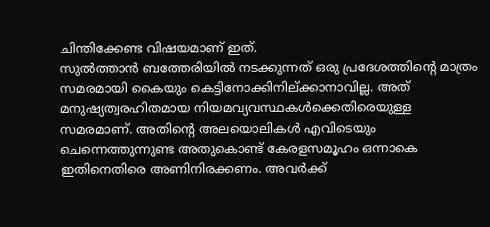ചിന്തിക്കേണ്ട വിഷയമാണ് ഇത്.
സുല്‍ത്താന്‍ ബത്തേരിയില്‍ നടക്കുന്നത് ഒരു പ്രദേശത്തിന്റെ മാത്രം സമരമായി കൈയും കെട്ടിനോക്കിനില്ക്കാനാവില്ല. അത് മനുഷ്യത്വരഹിതമായ നിയമവ്യവസ്ഥകള്‍ക്കെതിരെയുള്ള സമരമാണ്. അതിന്റെ അലയൊലികള്‍ എവിടെയും ചെന്നെത്തുന്നുണ്ട അതുകൊണ്ട് കേരളസമൂഹം ഒന്നാകെ ഇതിനെതിരെ അണിനിരക്കണം. അവര്‍ക്ക്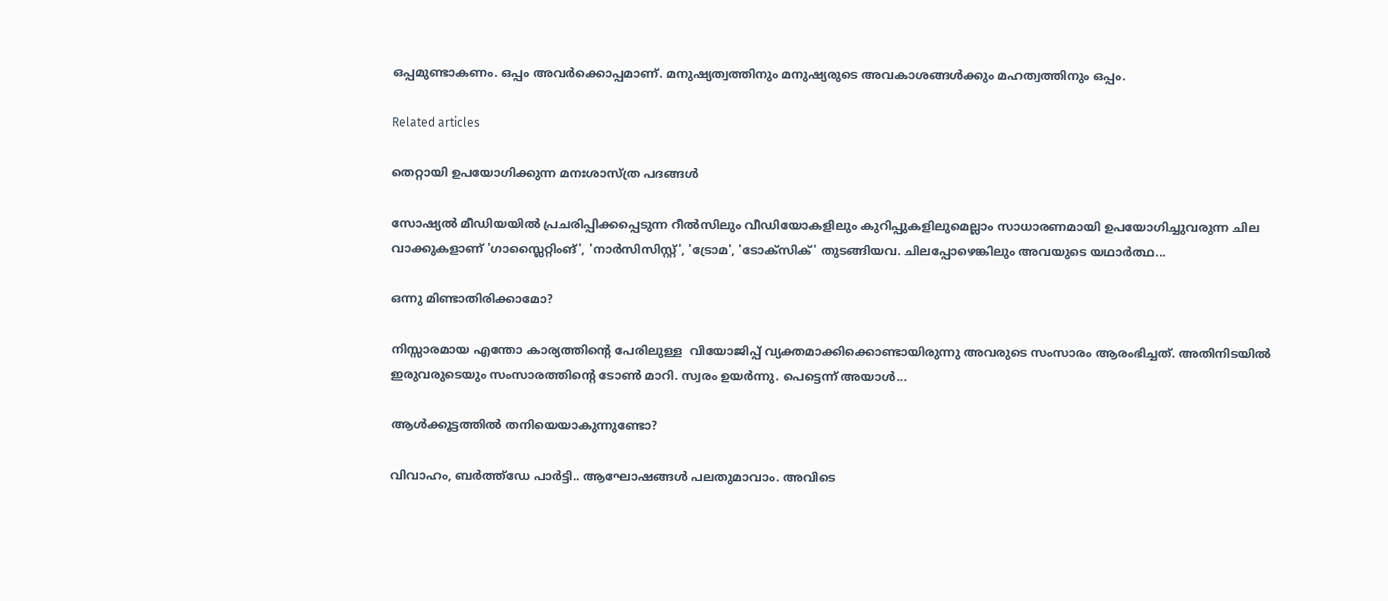ഒപ്പമുണ്ടാകണം. ഒപ്പം അവര്‍ക്കൊപ്പമാണ്. മനുഷ്യത്വത്തിനും മനുഷ്യരുടെ അവകാശങ്ങള്‍ക്കും മഹത്വത്തിനും ഒപ്പം.

Related articles

തെറ്റായി ഉപയോഗിക്കുന്ന മനഃശാസ്ത്ര പദങ്ങൾ

സോഷ്യൽ മീഡിയയിൽ പ്രചരിപ്പിക്കപ്പെടുന്ന റീൽസിലും വീഡിയോകളിലും കുറിപ്പുകളിലുമെല്ലാം സാധാരണമായി ഉപയോഗിച്ചുവരുന്ന ചില വാക്കുകളാണ് 'ഗാസ്ലൈറ്റിംങ്', 'നാർസിസിസ്റ്റ്', 'ട്രോമ', 'ടോക്സിക്' തുടങ്ങിയവ. ചിലപ്പോഴെങ്കിലും അവയുടെ യഥാർത്ഥ...

ഒന്നു മിണ്ടാതിരിക്കാമോ?

നിസ്സാരമായ എന്തോ കാര്യത്തിന്റെ പേരിലുള്ള  വിയോജിപ്പ് വ്യക്തമാക്കിക്കൊണ്ടായിരുന്നു അവരുടെ സംസാരം ആരംഭിച്ചത്. അതിനിടയിൽ ഇരുവരുടെയും സംസാരത്തിന്റെ ടോൺ മാറി. സ്വരം ഉയർന്നു. പെട്ടെന്ന് അയാൾ...

ആൾക്കൂട്ടത്തിൽ തനിയെയാകുന്നുണ്ടോ?

വിവാഹം, ബർത്ത്ഡേ പാർട്ടി.. ആഘോഷങ്ങൾ പലതുമാവാം. അവിടെ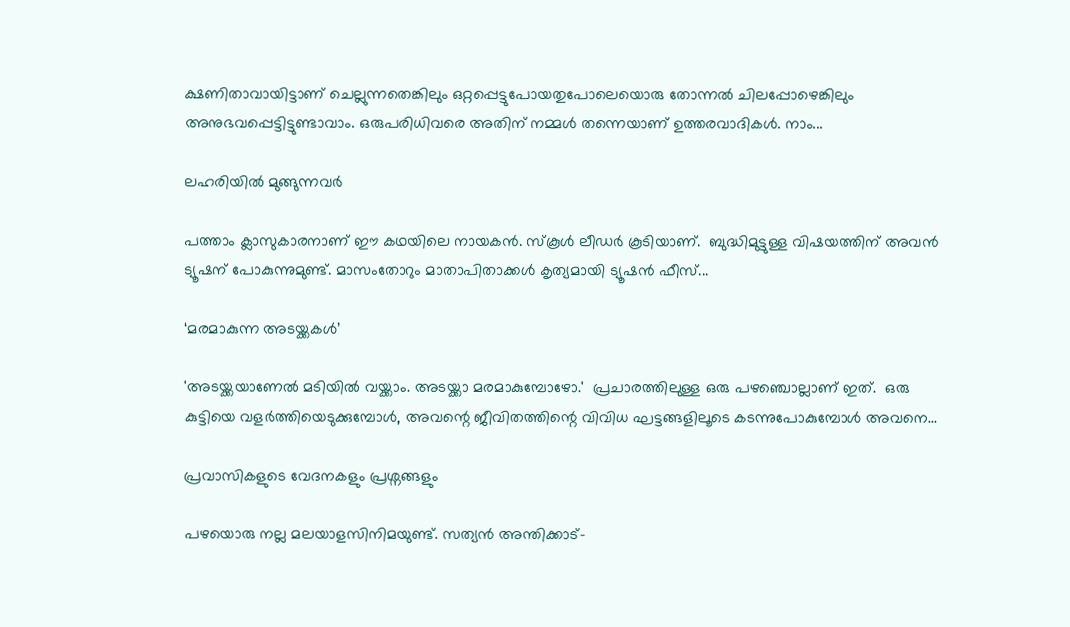ക്ഷണിതാവായിട്ടാണ് ചെല്ലുന്നതെങ്കിലും ഒറ്റപ്പെട്ടുപോയതുപോലെയൊരു തോന്നൽ ചിലപ്പോഴെങ്കിലും അനുഭവപ്പെട്ടിട്ടുണ്ടാവാം. ഒരുപരിധിവരെ അതിന് നമ്മൾ തന്നെയാണ് ഉത്തരവാദികൾ. നാം...

ലഹരിയിൽ മുങ്ങുന്നവർ

പത്താം ക്ലാസുകാരനാണ് ഈ കഥയിലെ നായകൻ. സ്‌കൂൾ ലീഡർ കൂടിയാണ്.  ബുദ്ധിമുട്ടുള്ള വിഷയത്തിന് അവൻ ട്യൂഷന് പോകുന്നുമുണ്ട്. മാസംതോറും മാതാപിതാക്കൾ കൃത്യമായി ട്യൂഷൻ ഫീസ്...

‘മരമാകുന്ന അടയ്ക്കകൾ’

'അടയ്ക്കയാണേൽ മടിയിൽ വയ്ക്കാം. അടയ്ക്കാ മരമാകുമ്പോഴോ.'  പ്രചാരത്തിലുള്ള ഒരു പഴഞ്ചൊല്ലാണ് ഇത്.  ഒരു കുട്ടിയെ വളർത്തിയെടുക്കുമ്പോൾ, അവന്റെ ജീവിതത്തിന്റെ വിവിധ ഘട്ടങ്ങളിലൂടെ കടന്നുപോകുമ്പോൾ അവനെ...

പ്രവാസികളുടെ വേദനകളും പ്രശ്നങ്ങളും

പഴയൊരു നല്ല മലയാളസിനിമയുണ്ട്. സത്യൻ അന്തിക്കാട്-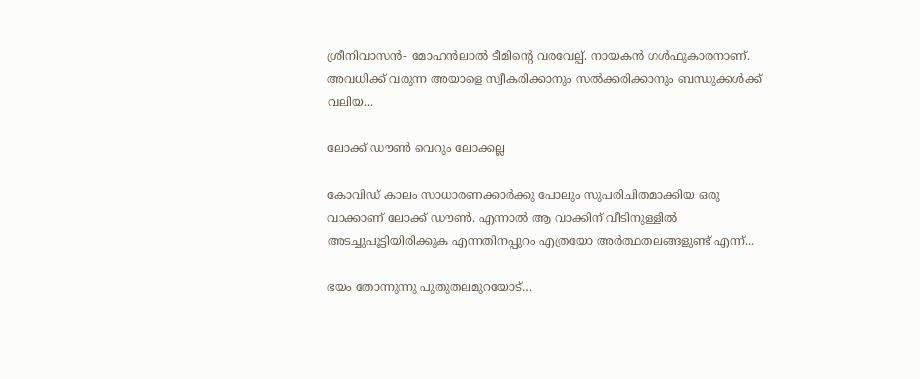ശ്രീനിവാസൻ- മോഹൻലാൽ ടീമിന്റെ വരവേല്പ്. നായകൻ ഗൾഫുകാരനാണ്. അവധിക്ക് വരുന്ന അയാളെ സ്വീകരിക്കാനും സൽക്കരിക്കാനും ബന്ധുക്കൾക്ക് വലിയ...

ലോക്ക് ഡൗൺ വെറും ലോക്കല്ല

കോവിഡ് കാലം സാധാരണക്കാർക്കു പോലും സുപരിചിതമാക്കിയ ഒരു വാക്കാണ് ലോക്ക് ഡൗൺ. എന്നാൽ ആ വാക്കിന് വീടിനുള്ളിൽ അടച്ചുപൂട്ടിയിരിക്കുക എന്നതിനപ്പുറം എത്രയോ അർത്ഥതലങ്ങളുണ്ട് എന്ന്...

ഭയം തോന്നുന്നു പുതുതലമുറയോട്…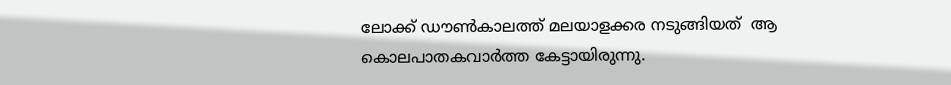ലോക്ക് ഡൗണ്‍കാലത്ത് മലയാളക്കര നടുങ്ങിയത്  ആ കൊലപാതകവാര്‍ത്ത കേട്ടായിരുന്നു.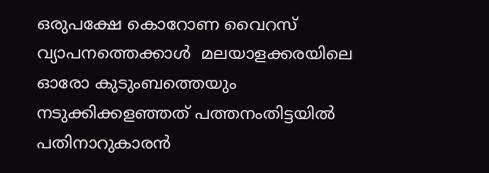ഒരുപക്ഷേ കൊറോണ വൈറസ് വ്യാപനത്തെക്കാള്‍  മലയാളക്കരയിലെ ഓരോ കുടുംബത്തെയും നടുക്കിക്കളഞ്ഞത് പത്തനംതിട്ടയില്‍ പതിനാറുകാരന്‍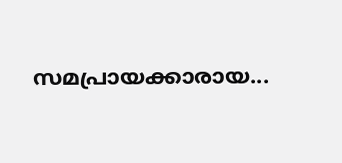സമപ്രായക്കാരായ...